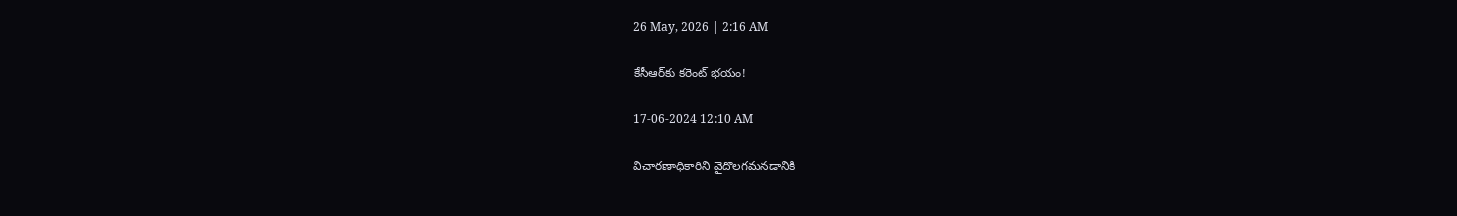26 May, 2026 | 2:16 AM

కేసీఆర్‌కు కరెంట్ భయం!

17-06-2024 12:10 AM

విచారణాధికారిని వైదొలగమనడానికి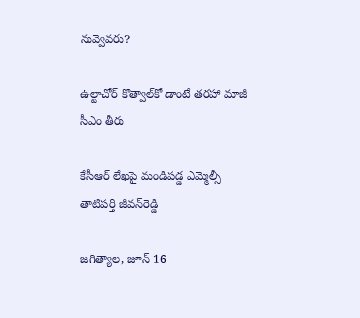నువ్వెవరు?

ఉల్టాచోర్ కొత్వాల్‌కో డాంటే తరహా మాజీ సీఎం తీరు

కేసీఆర్ లేఖపై మండిపడ్డ ఎమ్మెల్సీ తాటిపర్తి జీవన్‌రెడ్డి

జగిత్యాల, జూన్ 16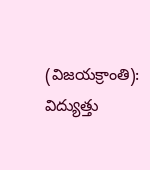(విజయక్రాంతి): విద్యుత్తు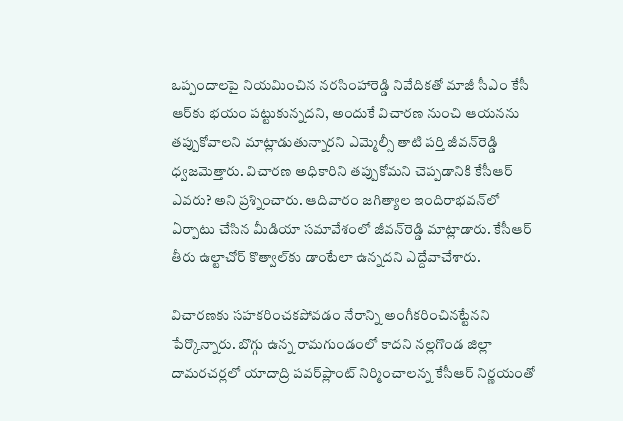ఒప్పందాలపై నియమించిన నరసింహారెడ్డి నివేదికతో మాజీ సీఎం కేసీ ఆర్‌కు భయం పట్టుకున్నదని, అందుకే విచారణ నుంచి ఆయనను తప్పుకోవాలని మాట్లాడుతున్నారని ఎమ్మెల్సీ తాటి పర్తి జీవన్‌రెడ్డి ధ్వజమెత్తారు. విచారణ అధికారిని తప్పుకోమని చెప్పడానికి కేసీఆర్ ఎవరు? అని ప్రశ్నించారు. ఆదివారం జగిత్యాల ఇందిరాభవన్‌లో ఏర్పాటు చేసిన మీడియా సమావేశంలో జీవన్‌రెడ్డి మాట్లాడారు. కేసీఆర్ తీరు ఉల్టాచోర్ కొత్వాల్‌కు డాంటేలా ఉన్నదని ఎద్దేవాచేశారు.

విచారణకు సహకరించకపోవడం నేరాన్ని అంగీకరించినట్టేనని పేర్కొన్నారు. బొగ్గు ఉన్న రామగుండంలో కాదని నల్లగొండ జిల్లా దామరచర్లలో యాదాద్రి పవర్‌ప్లాంట్ నిర్మించాలన్న కేసీఆర్ నిర్ణయంతో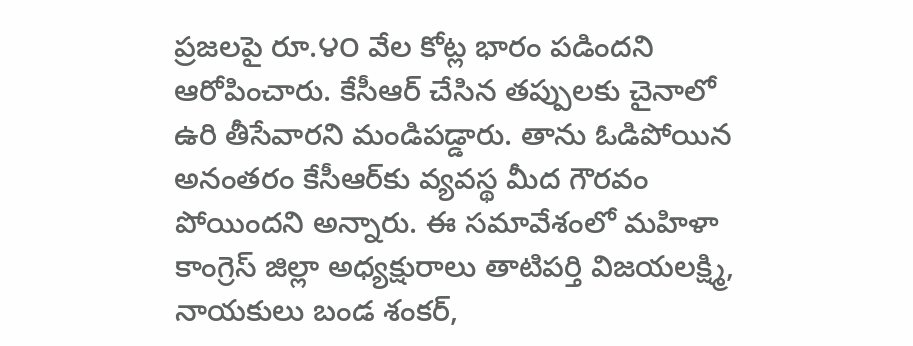ప్రజలపై రూ.౪౦ వేల కోట్ల భారం పడిందని ఆరోపించారు. కేసీఆర్ చేసిన తప్పులకు చైనాలో ఉరి తీసేవారని మండిపడ్డారు. తాను ఓడిపోయిన అనంతరం కేసీఆర్‌కు వ్యవస్థ మీద గౌరవం పోయిందని అన్నారు. ఈ సమావేశంలో మహిళా కాంగ్రెస్ జిల్లా అధ్యక్షురాలు తాటిపర్తి విజయలక్ష్మి, నాయకులు బండ శంకర్,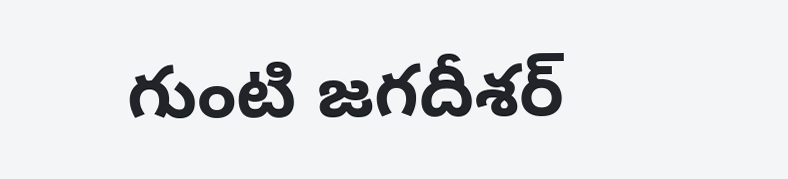గుంటి జగదీశర్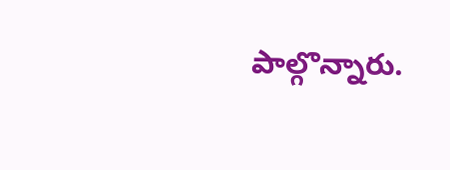పాల్గొన్నారు.